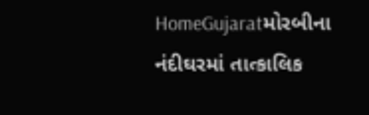HomeGujaratમોરબીના નંદીઘરમાં તાત્કાલિક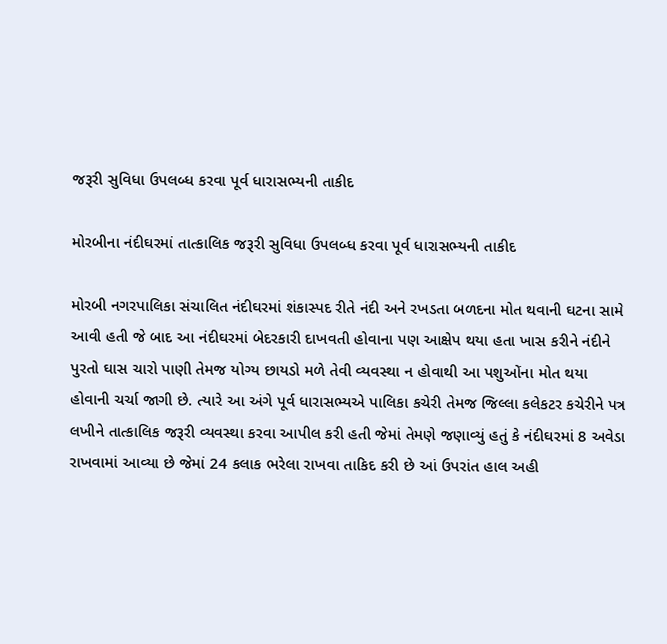જરૂરી સુવિધા ઉપલબ્ધ કરવા પૂર્વ ધારાસભ્યની તાકીદ

મોરબીના નંદીઘરમાં તાત્કાલિક જરૂરી સુવિધા ઉપલબ્ધ કરવા પૂર્વ ધારાસભ્યની તાકીદ

મોરબી નગરપાલિકા સંચાલિત નંદીઘરમાં શંકાસ્પદ રીતે નંદી અને રખડતા બળદના મોત થવાની ઘટના સામે આવી હતી જે બાદ આ નંદીઘરમાં બેદરકારી દાખવતી હોવાના પણ આક્ષેપ થયા હતા ખાસ કરીને નંદીને પુરતો ઘાસ ચારો પાણી તેમજ યોગ્ય છાયડો મળે તેવી વ્યવસ્થા ન હોવાથી આ પશુઓંના મોત થયા હોવાની ચર્ચા જાગી છે. ત્યારે આ અંગે પૂર્વ ધારાસભ્યએ પાલિકા કચેરી તેમજ જિલ્લા કલેકટર કચેરીને પત્ર લખીને તાત્કાલિક જરૂરી વ્યવસ્થા કરવા આપીલ કરી હતી જેમાં તેમણે જણાવ્યું હતું કે નંદીઘરમાં 8 અવેડા રાખવામાં આવ્યા છે જેમાં 24 કલાક ભરેલા રાખવા તાકિદ કરી છે આં ઉપરાંત હાલ અહી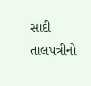સાદી તાલપત્રીનો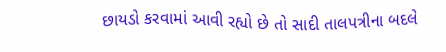છાયડો કરવામાં આવી રહ્યો છે તો સાદી તાલપત્રીના બદલે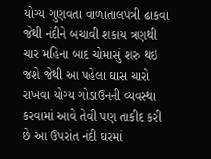યોગ્ય ગુણવતા વાળાતાલપત્રી ઢાકવા જેથી નંદીને બચાવી શકાય ત્રણથી ચાર મહિના બાદ ચોમાસું શરુ થઇ જશે જેથી આ પહેલા ઘાસ ચારો રાખવા યોગ્ય ગોડાઉનની વ્યવસ્થા કરવામાં આવે તેવી પણ તાકીદ કરી છે આ ઉપરાંત નંદી ઘરમાં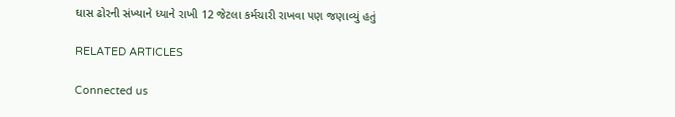ઘાસ ઢોરની સંખ્યાને ધ્યાને રાખી 12 જેટલા કર્મચારી રાખવા પણ જણાવ્યું હતું

RELATED ARTICLES

Connected us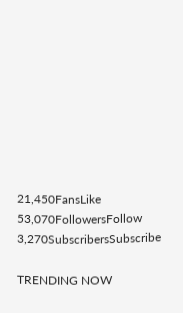21,450FansLike
53,070FollowersFollow
3,270SubscribersSubscribe

TRENDING NOW